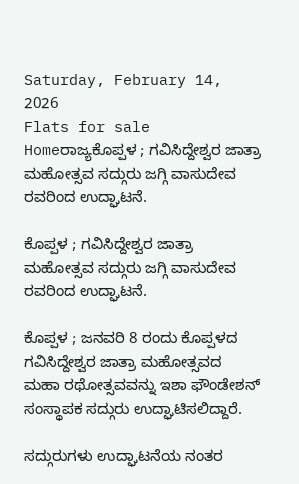Saturday, February 14, 2026
Flats for sale
Homeರಾಜ್ಯಕೊಪ್ಪಳ ; ಗವಿಸಿದ್ದೇಶ್ವರ ಜಾತ್ರಾ ಮಹೋತ್ಸವ ಸದ್ಗುರು ಜಗ್ಗಿ ವಾಸುದೇವ ರವರಿಂದ ಉದ್ಘಾಟನೆ.

ಕೊಪ್ಪಳ ; ಗವಿಸಿದ್ದೇಶ್ವರ ಜಾತ್ರಾ ಮಹೋತ್ಸವ ಸದ್ಗುರು ಜಗ್ಗಿ ವಾಸುದೇವ ರವರಿಂದ ಉದ್ಘಾಟನೆ.

ಕೊಪ್ಪಳ ; ಜನವರಿ 8 ರಂದು ಕೊಪ್ಪಳದ ಗವಿಸಿದ್ದೇಶ್ವರ ಜಾತ್ರಾ ಮಹೋತ್ಸವದ ಮಹಾ ರಥೋತ್ಸವವನ್ನು ಇಶಾ ಫೌಂಡೇಶನ್ ಸಂಸ್ಥಾಪಕ ಸದ್ಗುರು ಉದ್ಘಾಟಿಸಲಿದ್ದಾರೆ.

ಸದ್ಗುರುಗಳು ಉದ್ಘಾಟನೆಯ ನಂತರ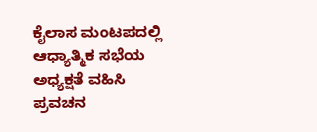ಕೈಲಾಸ ಮಂಟಪದಲ್ಲಿ ಆಧ್ಯಾತ್ಮಿಕ ಸಭೆಯ ಅಧ್ಯಕ್ಷತೆ ವಹಿಸಿ ಪ್ರವಚನ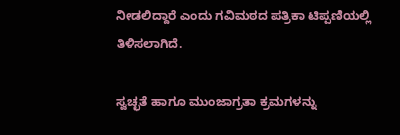ನೀಡಲಿದ್ದಾರೆ ಎಂದು ಗವಿಮಠದ ಪತ್ರಿಕಾ ಟಿಪ್ಪಣಿಯಲ್ಲಿ ತಿಳಿಸಲಾಗಿದೆ.

ಸ್ವಚ್ಛತೆ ಹಾಗೂ ಮುಂಜಾಗ್ರತಾ ಕ್ರಮಗಳನ್ನು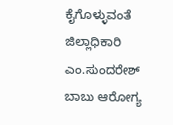ಕೈಗೊಳ್ಳುವಂತೆ ಜಿಲ್ಲಾಧಿಕಾರಿ ಎಂ.ಸುಂದರೇಶ್ ಬಾಬು ಆರೋಗ್ಯ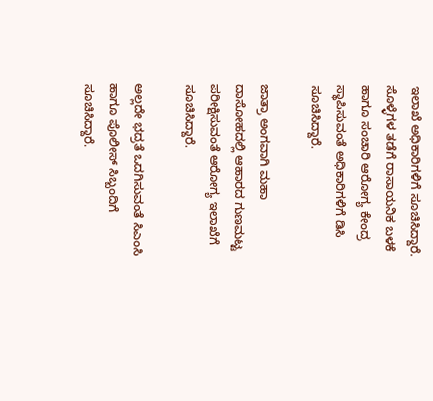ಇಲಾಖೆ ಅಧಿಕಾರಿಗಳಿಗೆ ಸೂಚಿಸಿದ್ದಾರೆ. ಸೊಳ್ಳೆಗಳ ತಡೆಗೆ ರಾಸಾಯನಿಕ ಬಳಕೆ ಹಾಗೂ ಸಂಚಾರಿ ಆರೋಗ್ಯ ಕೇಂದ್ರ ಸ್ಥಾಪಿಸುವಂತೆ ಅಧಿಕಾರಿಗಳಿಗೆ ಡಿಸಿ ಸೂಚಿಸಿದ್ದಾರೆ.

ಜಾತ್ರಾ ಅಂಗವಾಗಿ ಮಹಾ ದಾಸೋಹದಲ್ಲಿ ಆಹಾರದ ಗುಣಮಟ್ಟ ಪರೀಕ್ಷಿಸುವಂತೆ ಆರೋಗ್ಯ ಇಲಾಖೆಗೆ ಸೂಚಿಸಿದ್ದಾರೆ.

ಅಲ್ಲದೇ ಭದ್ರತೆ ಒದಗಿಸುವಂತೆ ಸಿಎಂಸಿ ಹಾಗೂ ಪೊಲೀಸ್ ಸಿಬ್ಬಂದಿಗೆ ಸೂಚಿಸಿದ್ದಾರೆ.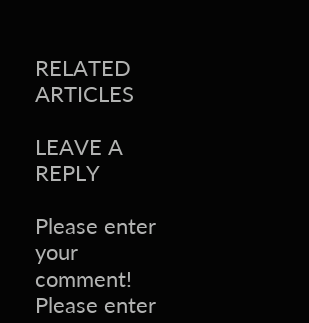RELATED ARTICLES

LEAVE A REPLY

Please enter your comment!
Please enter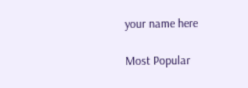your name here

Most Popular